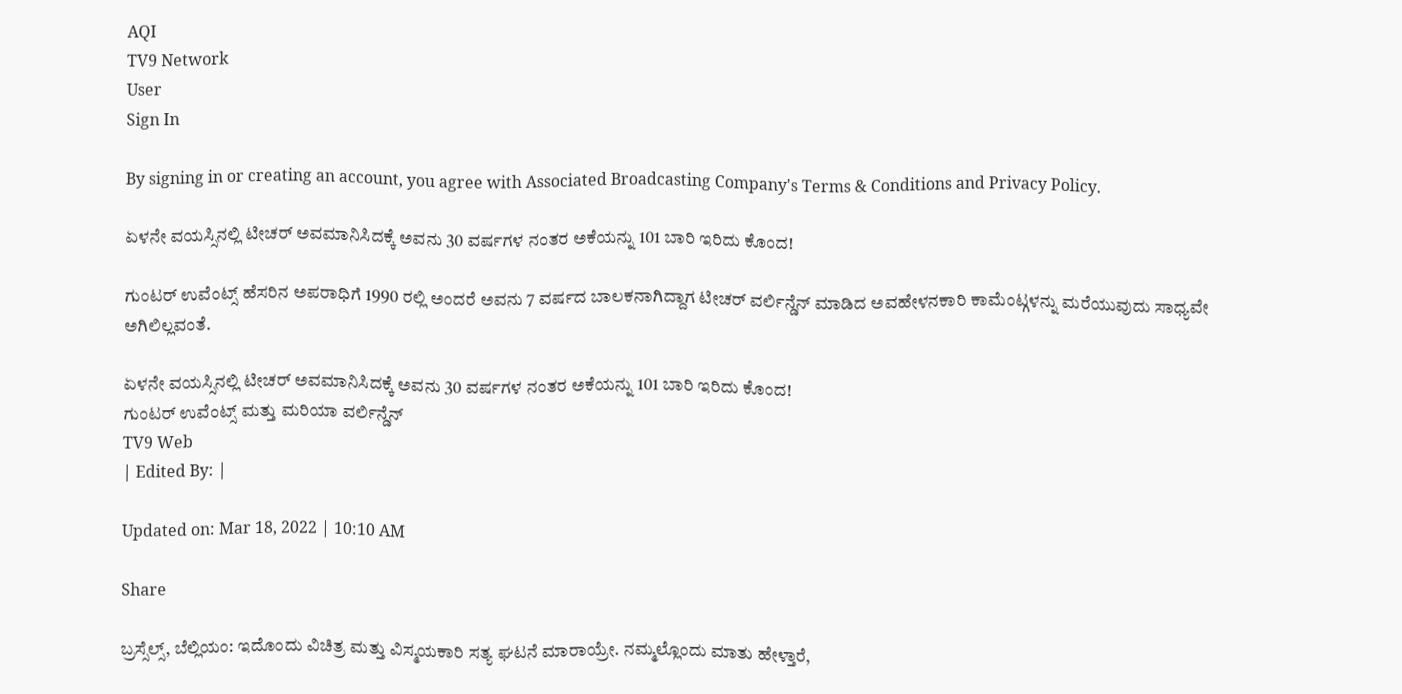AQI
TV9 Network
User
Sign In

By signing in or creating an account, you agree with Associated Broadcasting Company's Terms & Conditions and Privacy Policy.

ಏಳನೇ ವಯಸ್ಸಿನಲ್ಲಿ ಟೀಚರ್ ಅವಮಾನಿಸಿದಕ್ಕೆ ಅವನು 30 ವರ್ಷಗಳ ನಂತರ ಅಕೆಯನ್ನು 101 ಬಾರಿ ಇರಿದು ಕೊಂದ!

ಗುಂಟರ್ ಉವೆಂಟ್ಸ್ ಹೆಸರಿನ ಅಪರಾಧಿಗೆ 1990 ರಲ್ಲಿ ಅಂದರೆ ಅವನು 7 ವರ್ಷದ ಬಾಲಕನಾಗಿದ್ದಾಗ ಟೀಚರ್ ವರ್ಲಿನ್ಡೆನ್ ಮಾಡಿದ ಅವಹೇಳನಕಾರಿ ಕಾಮೆಂಟ್ಗಳನ್ನು ಮರೆಯುವುದು ಸಾಧ್ಯವೇ ಅಗಿಲಿಲ್ಲವಂತೆ.

ಏಳನೇ ವಯಸ್ಸಿನಲ್ಲಿ ಟೀಚರ್ ಅವಮಾನಿಸಿದಕ್ಕೆ ಅವನು 30 ವರ್ಷಗಳ ನಂತರ ಅಕೆಯನ್ನು 101 ಬಾರಿ ಇರಿದು ಕೊಂದ!
ಗುಂಟರ್ ಉವೆಂಟ್ಸ್ ಮತ್ತು ಮರಿಯಾ ವರ್ಲಿನ್ಡೆನ್
TV9 Web
| Edited By: |

Updated on: Mar 18, 2022 | 10:10 AM

Share

ಬ್ರಸ್ಸೆಲ್ಸ್, ಬೆಲ್ಲಿಯಂ: ಇದೊಂದು ವಿಚಿತ್ರ ಮತ್ತು ವಿಸ್ಮಯಕಾರಿ ಸತ್ಯ ಘಟನೆ ಮಾರಾಯ್ರೇ. ನಮ್ಮಲ್ಲೊಂದು ಮಾತು ಹೇಳ್ತಾರೆ,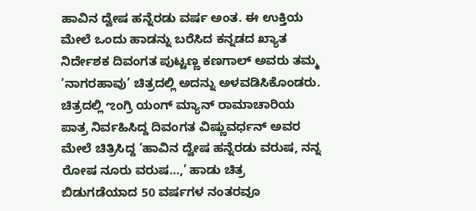ಹಾವಿನ ದ್ವೇಷ ಹನ್ನೆರಡು ವರ್ಷ ಅಂತ. ಈ ಉಕ್ತಿಯ ಮೇಲೆ ಒಂದು ಹಾಡನ್ನು ಬರೆಸಿದ ಕನ್ನಡದ ಖ್ಯಾತ ನಿರ್ದೇಶಕ ದಿವಂಗತ ಪುಟ್ಟಣ್ಣ ಕಣಗಾಲ್ ಅವರು ತಮ್ಮ ‘ನಾಗರಹಾವು’ ಚಿತ್ರದಲ್ಲಿ ಅದನ್ನು ಅಳವಡಿಸಿಕೊಂಡರು. ಚಿತ್ರದಲ್ಲಿ ಌಂಗ್ರಿ ಯಂಗ್ ಮ್ಯಾನ್ ರಾಮಾಚಾರಿಯ ಪಾತ್ರ ನಿರ್ವಹಿಸಿದ್ದ ದಿವಂಗತ ವಿಷ್ಣುವರ್ಧನ್ ಅವರ ಮೇಲೆ ಚಿತ್ರಿಸಿದ್ದ ‘ಹಾವಿನ ದ್ವೇಷ ಹನ್ನೆರಡು ವರುಷ, ನನ್ನ ರೋಷ ನೂರು ವರುಷ…,’ ಹಾಡು ಚಿತ್ರ ಬಿಡುಗಡೆಯಾದ 50 ವರ್ಷಗಳ ನಂತರವೂ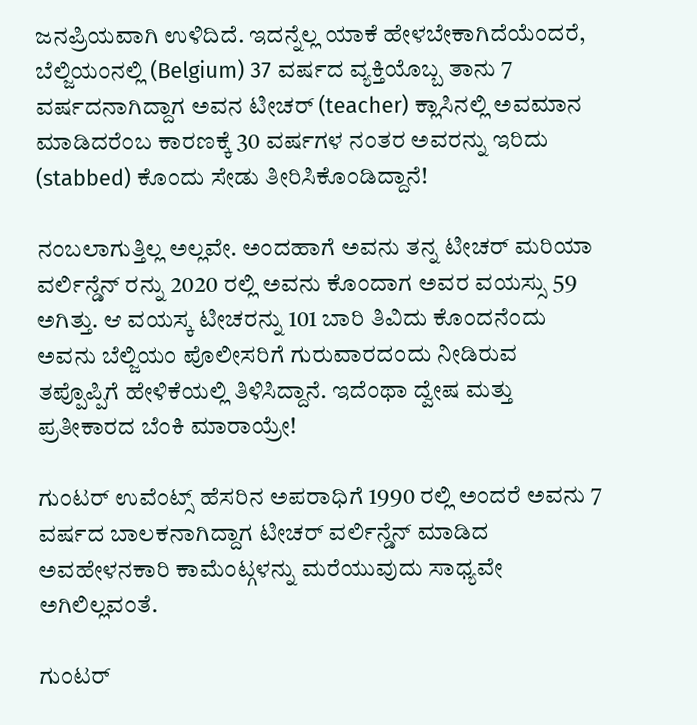ಜನಪ್ರಿಯವಾಗಿ ಉಳಿದಿದೆ. ಇದನ್ನೆಲ್ಲ ಯಾಕೆ ಹೇಳಬೇಕಾಗಿದೆಯೆಂದರೆ, ಬೆಲ್ಜಿಯಂನಲ್ಲಿ (Belgium) 37 ವರ್ಷದ ವ್ಯಕ್ತಿಯೊಬ್ಬ ತಾನು 7 ವರ್ಷದನಾಗಿದ್ದಾಗ ಅವನ ಟೀಚರ್ (teacher) ಕ್ಲಾಸಿನಲ್ಲಿ ಅವಮಾನ ಮಾಡಿದರೆಂಬ ಕಾರಣಕ್ಕೆ 30 ವರ್ಷಗಳ ನಂತರ ಅವರನ್ನು ಇರಿದು (stabbed) ಕೊಂದು ಸೇಡು ತೀರಿಸಿಕೊಂಡಿದ್ದಾನೆ!

ನಂಬಲಾಗುತ್ತಿಲ್ಲ ಅಲ್ಲವೇ. ಅಂದಹಾಗೆ ಅವನು ತನ್ನ ಟೀಚರ್ ಮರಿಯಾ ವರ್ಲಿನ್ಡೆನ್ ರನ್ನು 2020 ರಲ್ಲಿ ಅವನು ಕೊಂದಾಗ ಅವರ ವಯಸ್ಸು 59 ಅಗಿತ್ತು. ಆ ವಯಸ್ಕ ಟೀಚರನ್ನು 101 ಬಾರಿ ತಿವಿದು ಕೊಂದನೆಂದು ಅವನು ಬೆಲ್ಜಿಯಂ ಪೊಲೀಸರಿಗೆ ಗುರುವಾರದಂದು ನೀಡಿರುವ ತಪ್ಪೊಪ್ಪಿಗೆ ಹೇಳಿಕೆಯಲ್ಲಿ ತಿಳಿಸಿದ್ದಾನೆ. ಇದೆಂಥಾ ದ್ವೇಷ ಮತ್ತು ಪ್ರತೀಕಾರದ ಬೆಂಕಿ ಮಾರಾಯ್ರೇ!

ಗುಂಟರ್ ಉವೆಂಟ್ಸ್ ಹೆಸರಿನ ಅಪರಾಧಿಗೆ 1990 ರಲ್ಲಿ ಅಂದರೆ ಅವನು 7 ವರ್ಷದ ಬಾಲಕನಾಗಿದ್ದಾಗ ಟೀಚರ್ ವರ್ಲಿನ್ಡೆನ್ ಮಾಡಿದ ಅವಹೇಳನಕಾರಿ ಕಾಮೆಂಟ್ಗಳನ್ನು ಮರೆಯುವುದು ಸಾಧ್ಯವೇ ಅಗಿಲಿಲ್ಲವಂತೆ.

ಗುಂಟರ್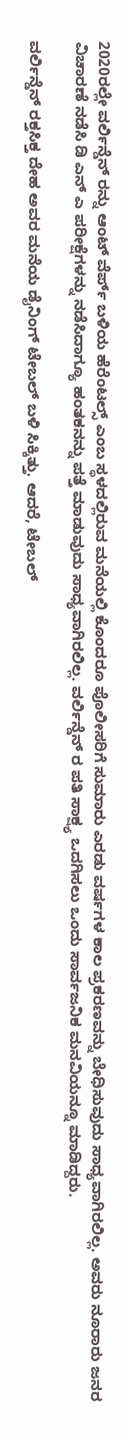2020ರಲ್ಲೇ ವರ್ಲಿನ್ಡೆನ್ ರನ್ನು ಆಂಟ್ ವೆರ್ಪ್ ಬಳಿಯ ಹೆರೆಂಟಲ್ಸ್ ಎಂಬ ಸ್ಥಳದಲ್ಲಿರುವ ಮನೆಯಲ್ಲಿ ಕೊಂದರೂ ಪೊಲೀಸರಿಗೆ ಸುಮಾರು ಎರಡು ವರ್ಷಗಳ ಕಾಲ ಪ್ರಕರಣವನ್ನು ಬೇಧಿಸುವುದು ಸಾಧ್ಯವಾಗಿರಲಿಲ್ಲ. ಅವರು ನೂರಾರು ಜನರ ವಿಚಾರಣೆ ನಡೆಸಿ ಡಿ ಎನ್ ಎ ಪರೀಕ್ಷೆಗಳನ್ನು ನಡೆಸಿದಾಗ್ಯೂ ಹಂತಕನನ್ನು ಪತ್ತೆ ಮಾಡುವುದು ಸಾಧ್ಯವಾಗಿರಲಿಲ್ಲ. ವರ್ಲಿನ್ಡೆನ್ ರ ಪತಿ ಸಾಕ್ಷ್ಯ ಒದಗಿಸಲು ಒಂದು ಸಾರ್ವಜನಿಕ ಮನವಿಯನ್ನೂ ಮಾಡಿದ್ದರು.

ವರ್ಲಿನ್ಡೆನ್ ರಕ್ತಸಿಕ್ತ ದೇಹ ಅವರ ಮನೆಯ ಡೈನಿಂಗ್ ಟೇಬಲ್ ಬಳಿ ಸಿಕ್ಕಿತ್ತು. ಆದರೆ, ಟೇಬಲ್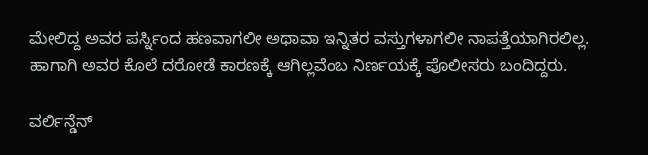ಮೇಲಿದ್ದ ಅವರ ಪರ್ಸ್ನಿಂದ ಹಣವಾಗಲೀ ಅಥಾವಾ ಇನ್ನಿತರ ವಸ್ತುಗಳಾಗಲೀ ನಾಪತ್ತೆಯಾಗಿರಲಿಲ್ಲ. ಹಾಗಾಗಿ ಅವರ ಕೊಲೆ ದರೋಡೆ ಕಾರಣಕ್ಕೆ ಆಗಿಲ್ಲವೆಂಬ ನಿರ್ಣಯಕ್ಕೆ ಪೊಲೀಸರು ಬಂದಿದ್ದರು.

ವರ್ಲಿನ್ಡೆನ್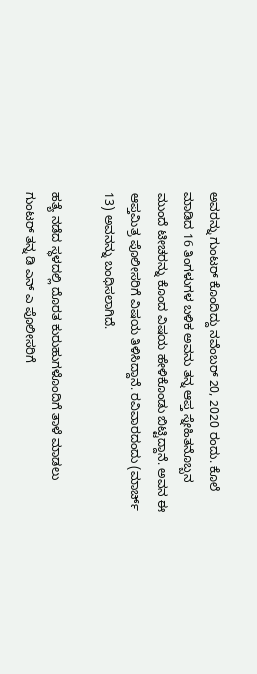ಅವರನ್ನು ಗುಂಟರ್ ಕೊಂದಿದ್ದು ನವೆಂಬರ್ 20, 2020 ರಂದು. ಕೊಲೆ ಮಾಡಿದ 16 ತಿಂಗಳುಗಳ ಬಳಿಕ ಅವನು ತನ್ನ ಆಪ್ತ ಸ್ನೇಹಿತನೊಬ್ಬನ ಮುಂದೆ ಟೀಚರನ್ನು ಕೊಂದ ವಿಷಯ ಹೇಳಿಕೊಂಡು ಬಿಟ್ಟಿದ್ದಾನೆ. ಅವನ ಈ ಆಪ್ತಮಿತ್ರ ಪೊಲೀಸರಿಗೆ ವಿಷಯ ತಿಳಿಸಿದ್ದಾನೆ. ರವಿವಾರದಂದು (ಮಾರ್ಚ್ 13) ಅವನನ್ನು ಬಂಧಿಸಲಾಗಿದೆ.

ಹತ್ಯೆ ನಡೆದ ಸ್ಥಳದಲ್ಲಿ ದೊರತ ಕುರುಹುಗಳೊಂದಿಗೆ ತಾಳೆ ಮಾಡಲು ಗುಂಟರ್ ತನ್ನ ಡಿ ಎನ್ ಎ ಪೊಲೀಸರಿಗೆ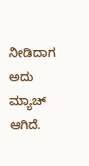ನೀಡಿದಾಗ ಅದು ಮ್ಯಾಚ್ ಆಗಿದೆ.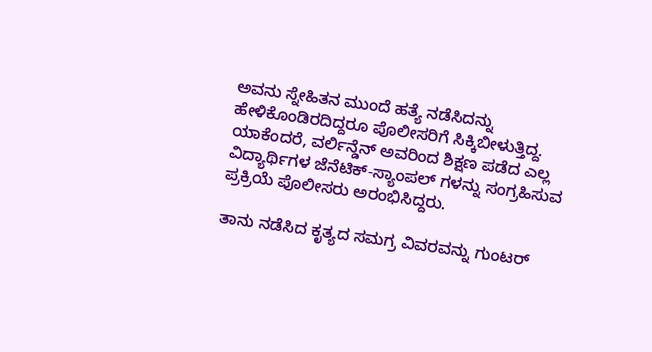ಅವನು ಸ್ನೇಹಿತನ ಮುಂದೆ ಹತ್ಯೆ ನಡೆಸಿದನ್ನು ಹೇಳಿಕೊಂಡಿರದಿದ್ದರೂ ಪೊಲೀಸರಿಗೆ ಸಿಕ್ಕಿಬೀಳುತ್ತಿದ್ದ. ಯಾಕೆಂದರೆ, ವರ್ಲಿನ್ಡೆನ್ ಅವರಿಂದ ಶಿಕ್ಷಣ ಪಡೆದ ಎಲ್ಲ ವಿದ್ಯಾರ್ಥಿಗಳ ಜೆನೆಟಿಕ್-ಸ್ಯಾಂಪಲ್ ಗಳನ್ನು ಸಂಗ್ರಹಿಸುವ ಪ್ರಕ್ರಿಯೆ ಪೊಲೀಸರು ಅರಂಭಿಸಿದ್ದರು.

ತಾನು ನಡೆಸಿದ ಕೃತ್ಯದ ಸಮಗ್ರ ವಿವರವನ್ನು ಗುಂಟರ್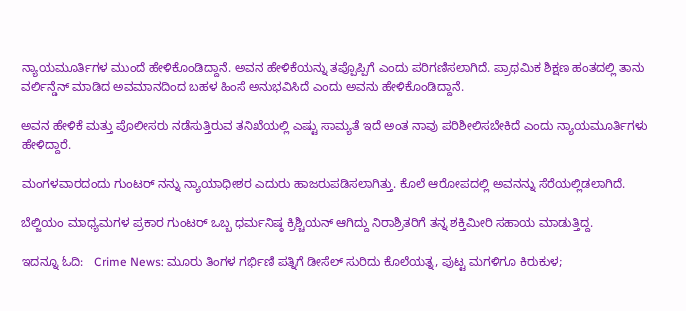ನ್ಯಾಯಮೂರ್ತಿಗಳ ಮುಂದೆ ಹೇಳಿಕೊಂಡಿದ್ದಾನೆ. ಅವನ ಹೇಳಿಕೆಯನ್ನು ತಪ್ಪೊಪ್ಪಿಗೆ ಎಂದು ಪರಿಗಣಿಸಲಾಗಿದೆ. ಪ್ರಾಥಮಿಕ ಶಿಕ್ಷಣ ಹಂತದಲ್ಲಿ ತಾನು ವರ್ಲಿನ್ಡೆನ್ ಮಾಡಿದ ಅವಮಾನದಿಂದ ಬಹಳ ಹಿಂಸೆ ಅನುಭವಿಸಿದೆ ಎಂದು ಅವನು ಹೇಳಿಕೊಂಡಿದ್ದಾನೆ.

ಅವನ ಹೇಳಿಕೆ ಮತ್ತು ಪೊಲೀಸರು ನಡೆಸುತ್ತಿರುವ ತನಿಖೆಯಲ್ಲಿ ಎಷ್ಟು ಸಾಮ್ಯತೆ ಇದೆ ಅಂತ ನಾವು ಪರಿಶೀಲಿಸಬೇಕಿದೆ ಎಂದು ನ್ಯಾಯಮೂರ್ತಿಗಳು ಹೇಳಿದ್ದಾರೆ.

ಮಂಗಳವಾರದಂದು ಗುಂಟರ್ ನನ್ನು ನ್ಯಾಯಾಧೀಶರ ಎದುರು ಹಾಜರುಪಡಿಸಲಾಗಿತ್ತು. ಕೊಲೆ ಆರೋಪದಲ್ಲಿ ಅವನನ್ನು ಸೆರೆಯಲ್ಲಿಡಲಾಗಿದೆ.

ಬೆಲ್ಜಿಯಂ ಮಾಧ್ಯಮಗಳ ಪ್ರಕಾರ ಗುಂಟರ್ ಒಬ್ಬ ಧರ್ಮನಿಷ್ಠ ಕ್ರಿಶ್ಚಿಯನ್ ಆಗಿದ್ದು ನಿರಾಶ್ರಿತರಿಗೆ ತನ್ನ ಶಕ್ತಿಮೀರಿ ಸಹಾಯ ಮಾಡುತ್ತಿದ್ದ.

ಇದನ್ನೂ ಓದಿ:   Crime News: ಮೂರು ತಿಂಗಳ ಗರ್ಭಿಣಿ ಪತ್ನಿಗೆ ಡೀಸೆಲ್ ಸುರಿದು ಕೊಲೆಯತ್ನ, ಪುಟ್ಟ ಮಗಳಿಗೂ ಕಿರುಕುಳ;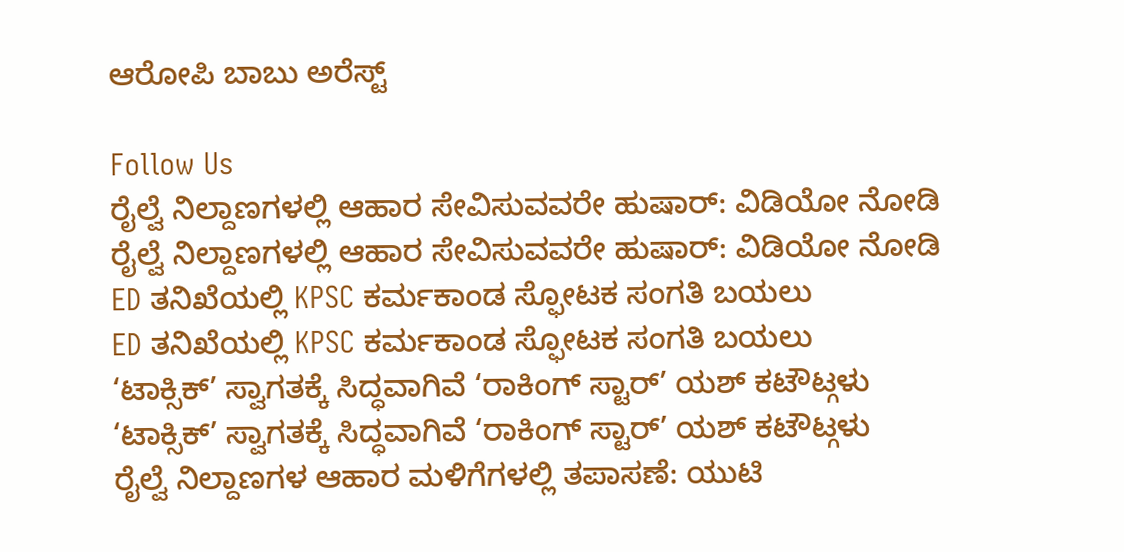ಆರೋಪಿ ಬಾಬು ಅರೆಸ್ಟ್

Follow Us
ರೈಲ್ವೆ ನಿಲ್ದಾಣಗಳಲ್ಲಿ ಆಹಾರ ಸೇವಿಸುವವರೇ ಹುಷಾರ್: ವಿಡಿಯೋ ನೋಡಿ
ರೈಲ್ವೆ ನಿಲ್ದಾಣಗಳಲ್ಲಿ ಆಹಾರ ಸೇವಿಸುವವರೇ ಹುಷಾರ್: ವಿಡಿಯೋ ನೋಡಿ
ED ತನಿಖೆಯಲ್ಲಿ KPSC ಕರ್ಮಕಾಂಡ ಸ್ಫೋಟಕ ಸಂಗತಿ ಬಯಲು
ED ತನಿಖೆಯಲ್ಲಿ KPSC ಕರ್ಮಕಾಂಡ ಸ್ಫೋಟಕ ಸಂಗತಿ ಬಯಲು
‘ಟಾಕ್ಸಿಕ್’ ಸ್ವಾಗತಕ್ಕೆ ಸಿದ್ಧವಾಗಿವೆ ‘ರಾಕಿಂಗ್ ಸ್ಟಾರ್’ ಯಶ್ ಕಟೌಟ್ಗಳು
‘ಟಾಕ್ಸಿಕ್’ ಸ್ವಾಗತಕ್ಕೆ ಸಿದ್ಧವಾಗಿವೆ ‘ರಾಕಿಂಗ್ ಸ್ಟಾರ್’ ಯಶ್ ಕಟೌಟ್ಗಳು
ರೈಲ್ವೆ ನಿಲ್ದಾಣಗಳ ಆಹಾರ ಮಳಿಗೆಗಳಲ್ಲಿ ತಪಾಸಣೆ: ಯುಟಿ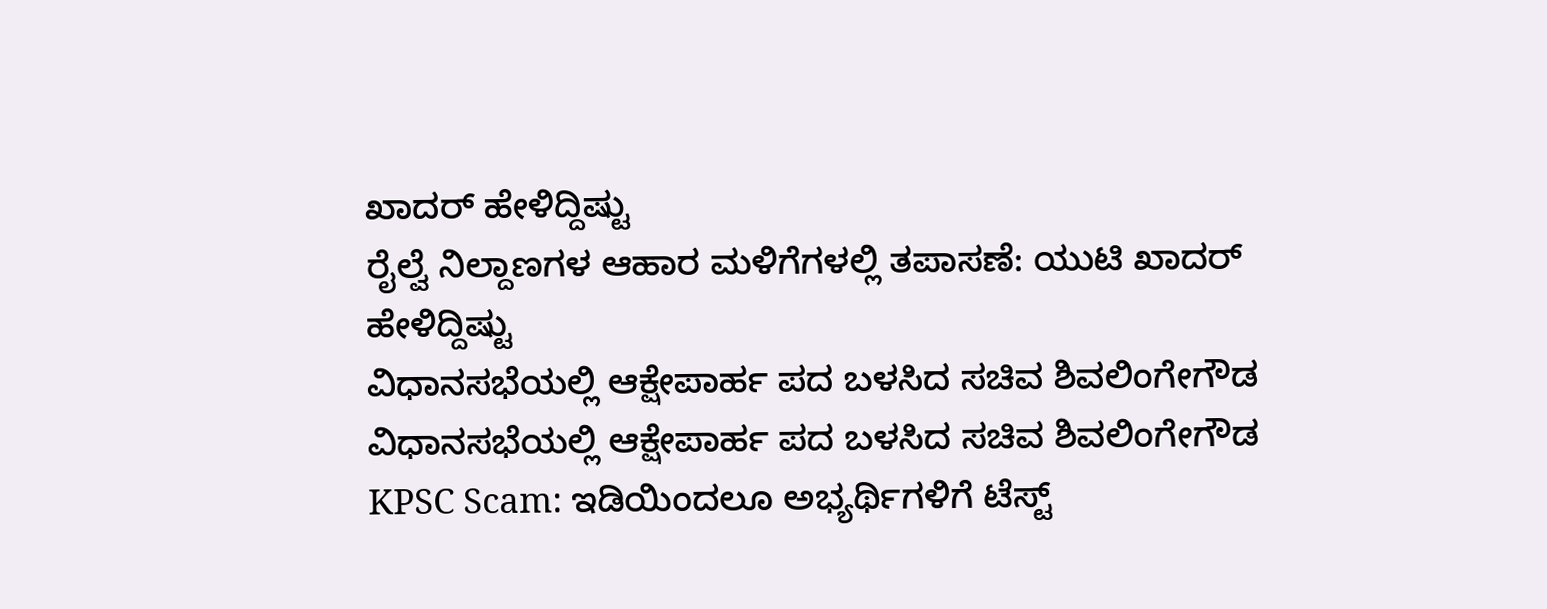ಖಾದರ್ ಹೇಳಿದ್ದಿಷ್ಟು
ರೈಲ್ವೆ ನಿಲ್ದಾಣಗಳ ಆಹಾರ ಮಳಿಗೆಗಳಲ್ಲಿ ತಪಾಸಣೆ: ಯುಟಿ ಖಾದರ್ ಹೇಳಿದ್ದಿಷ್ಟು
ವಿಧಾನಸಭೆಯಲ್ಲಿ ಆಕ್ಷೇಪಾರ್ಹ ಪದ ಬಳಸಿದ ಸಚಿವ ಶಿವಲಿಂಗೇಗೌಡ
ವಿಧಾನಸಭೆಯಲ್ಲಿ ಆಕ್ಷೇಪಾರ್ಹ ಪದ ಬಳಸಿದ ಸಚಿವ ಶಿವಲಿಂಗೇಗೌಡ
KPSC Scam: ಇಡಿಯಿಂದಲೂ ಅಭ್ಯರ್ಥಿಗಳಿಗೆ ಟೆಸ್ಟ್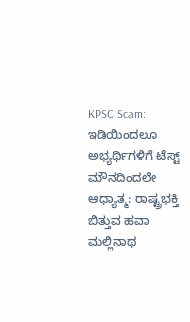KPSC Scam: ಇಡಿಯಿಂದಲೂ ಅಭ್ಯರ್ಥಿಗಳಿಗೆ ಟೆಸ್ಟ್
ಮೌನದಿಂದಲೇ ಆಧ್ಯಾತ್ಮ: ರಾಷ್ಟ್ರಭಕ್ತಿ ಬಿತ್ತುವ ಹವಾ ಮಲ್ಲಿನಾಥ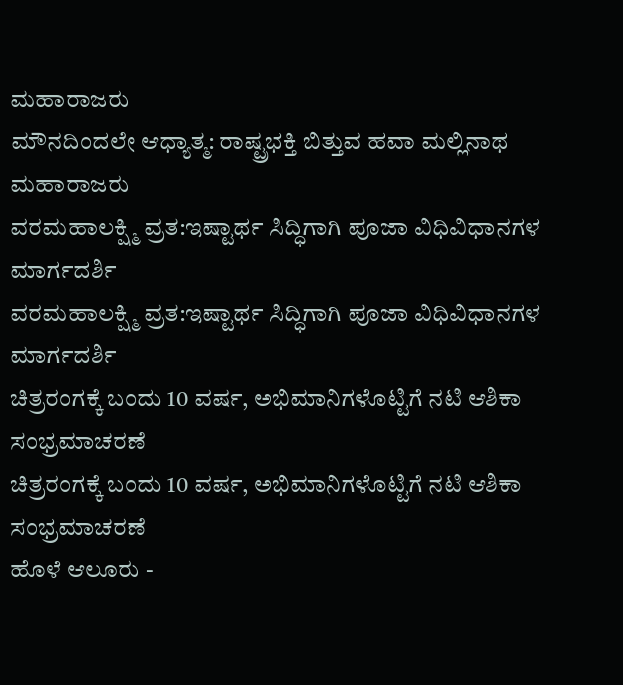ಮಹಾರಾಜರು
ಮೌನದಿಂದಲೇ ಆಧ್ಯಾತ್ಮ: ರಾಷ್ಟ್ರಭಕ್ತಿ ಬಿತ್ತುವ ಹವಾ ಮಲ್ಲಿನಾಥ ಮಹಾರಾಜರು
ವರಮಹಾಲಕ್ಷ್ಮಿ ವ್ರತ:ಇಷ್ಟಾರ್ಥ ಸಿದ್ಧಿಗಾಗಿ ಪೂಜಾ ವಿಧಿವಿಧಾನಗಳ ಮಾರ್ಗದರ್ಶಿ
ವರಮಹಾಲಕ್ಷ್ಮಿ ವ್ರತ:ಇಷ್ಟಾರ್ಥ ಸಿದ್ಧಿಗಾಗಿ ಪೂಜಾ ವಿಧಿವಿಧಾನಗಳ ಮಾರ್ಗದರ್ಶಿ
ಚಿತ್ರರಂಗಕ್ಕೆ ಬಂದು 10 ವರ್ಷ, ಅಭಿಮಾನಿಗಳೊಟ್ಟಿಗೆ ನಟಿ ಆಶಿಕಾ ಸಂಭ್ರಮಾಚರಣೆ
ಚಿತ್ರರಂಗಕ್ಕೆ ಬಂದು 10 ವರ್ಷ, ಅಭಿಮಾನಿಗಳೊಟ್ಟಿಗೆ ನಟಿ ಆಶಿಕಾ ಸಂಭ್ರಮಾಚರಣೆ
ಹೊಳೆ ಆಲೂರು -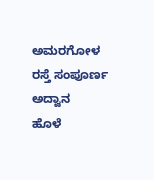ಅಮರಗೋಳ ರಸ್ತೆ ಸಂಪೂರ್ಣ ಅದ್ವಾನ
ಹೊಳೆ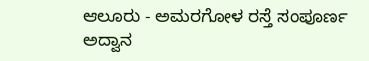ಆಲೂರು - ಅಮರಗೋಳ ರಸ್ತೆ ಸಂಪೂರ್ಣ ಅದ್ವಾನ